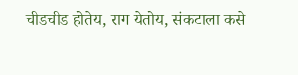चीडचीड होतेय, राग येतोय, संकटाला कसे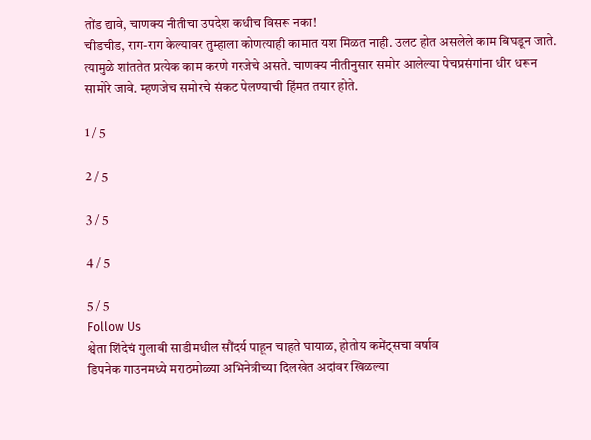तोंड द्यावे, चाणक्य नीतीचा उपदेश कधीच विसरू नका!
चीडचीड, राग-राग केल्यावर तुम्हाला कोणत्याही कामात यश मिळत नाही. उलट होत असलेले काम बिघडून जाते. त्यामुळे शांततेत प्रत्येक काम करणे गरजेचे असते. चाणक्य नीतीनुसार समोर आलेल्या पेचप्रसंगांना धीर धरून सामोरे जावे. म्हणजेच समोरचे संकट पेलण्याची हिंमत तयार होते.

1 / 5

2 / 5

3 / 5

4 / 5

5 / 5
Follow Us
श्वेता शिंदेचं गुलाबी साडीमधील सौंदर्य पाहून चाहते घायाळ, होतोय कमेंट्सचा वर्षाव
डिपनेक गाउनमध्ये मराठमोळ्या अभिनेत्रीच्या दिलखेत अदांवर खिळल्या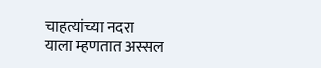चाहत्यांच्या नदरा
याला म्हणतात अस्सल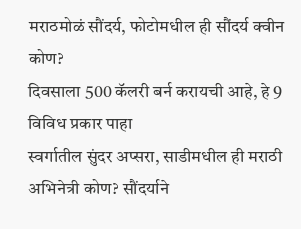मराठमोळं सौंदर्य, फोटोमधील ही सौंदर्य क्वीन कोण?
दिवसाला 500 कॅलरी बर्न करायची आहे, हे 9 विविध प्रकार पाहा
स्वर्गातील सुंदर अप्सरा, साडीमधील ही मराठी अभिनेत्री कोण? सौंदर्याने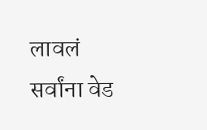लावलं सर्वांना वेड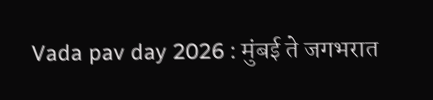Vada pav day 2026 : मुंबई ते जगभरात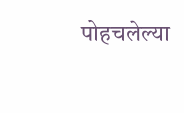पोहचलेल्या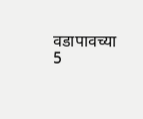वडापावच्या 5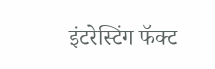इंटरेस्टिंग फॅक्ट